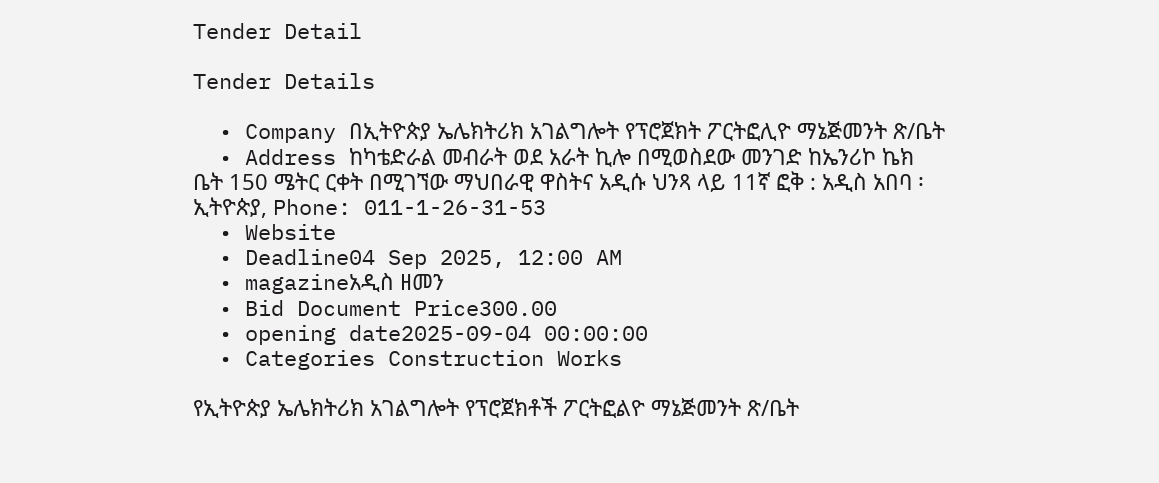Tender Detail

Tender Details

  • Company በኢትዮጵያ ኤሌክትሪክ አገልግሎት የፕሮጀክት ፖርትፎሊዮ ማኔጅመንት ጽ/ቤት
  • Address ከካቴድራል መብራት ወደ አራት ኪሎ በሚወስደው መንገድ ከኤንሪኮ ኬክ ቤት 150 ሜትር ርቀት በሚገኘው ማህበራዊ ዋስትና አዲሱ ህንጻ ላይ 11ኛ ፎቅ : አዲስ አበባ ፡ ኢትዮጵያ, Phone: 011-1-26-31-53
  • Website
  • Deadline04 Sep 2025, 12:00 AM
  • magazineአዲስ ዘመን
  • Bid Document Price300.00
  • opening date2025-09-04 00:00:00
  • Categories Construction Works

የኢትዮጵያ ኤሌክትሪክ አገልግሎት የፕሮጀክቶች ፖርትፎልዮ ማኔጅመንት ጽ/ቤት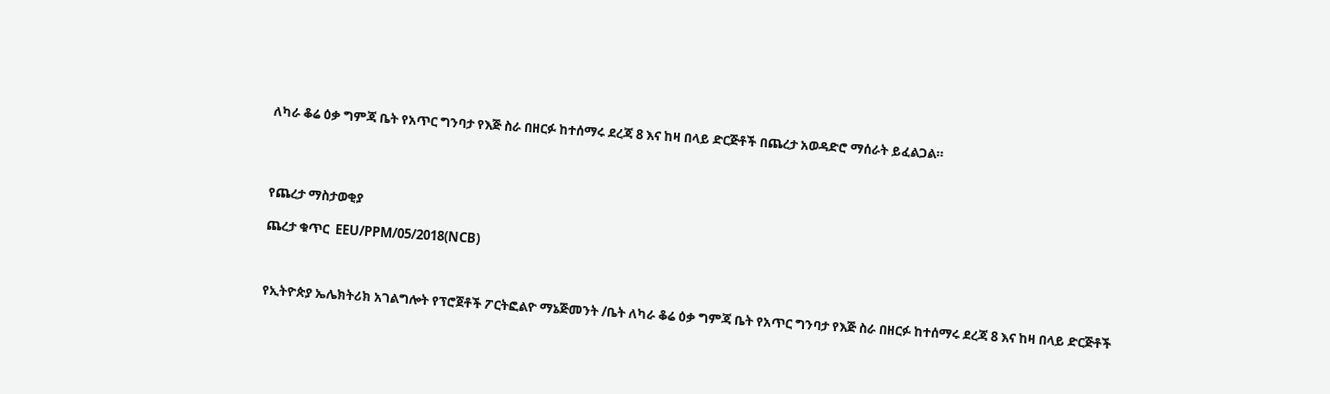ለካራ ቆሬ ዕቃ ግምጃ ቤት የአጥር ግንባታ የእጅ ስራ በዘርፉ ከተሰማሩ ደረጃ 8 እና ከዛ በላይ ድርጅቶች በጨረታ አወዳድሮ ማሰራት ይፈልጋል።




የጨረታ ማስታወቂያ

ጨረታ ቁጥር  EEU/PPM/05/2018(NCB)



የኢትዮጵያ ኤሌክትሪክ አገልግሎት የፕሮጀቶች ፖርትፎልዮ ማኔጅመንት /ቤት ለካራ ቆሬ ዕቃ ግምጃ ቤት የአጥር ግንባታ የእጅ ስራ በዘርፉ ከተሰማሩ ደረጃ 8 እና ከዛ በላይ ድርጅቶች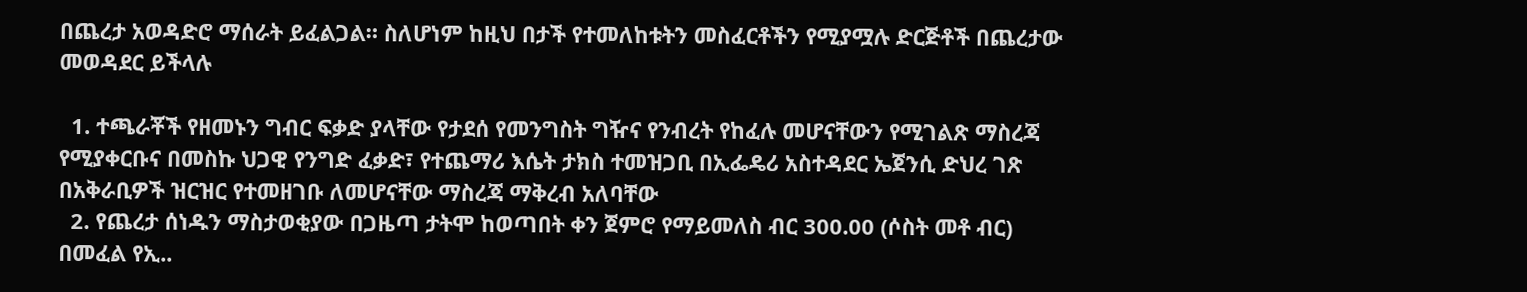በጨረታ አወዳድሮ ማሰራት ይፈልጋል። ስለሆነም ከዚህ በታች የተመለከቱትን መስፈርቶችን የሚያሟሉ ድርጅቶች በጨረታው መወዳደር ይችላሉ

  1. ተጫራቾች የዘመኑን ግብር ፍቃድ ያላቸው የታደሰ የመንግስት ግዥና የንብረት የከፈሉ መሆናቸውን የሚገልጽ ማስረጃ የሚያቀርቡና በመስኩ ህጋዊ የንግድ ፈቃድ፣ የተጨማሪ እሴት ታክስ ተመዝጋቢ በኢፌዴሪ አስተዳደር ኤጀንሲ ድህረ ገጽ በአቅራቢዎች ዝርዝር የተመዘገቡ ለመሆናቸው ማስረጃ ማቅረብ አለባቸው
  2. የጨረታ ሰነዱን ማስታወቂያው በጋዜጣ ታትሞ ከወጣበት ቀን ጀምሮ የማይመለስ ብር 300.00 (ሶስት መቶ ብር) በመፈል የኢ..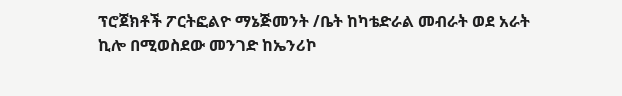ፕሮጀክቶች ፖርትፎልዮ ማኔጅመንት /ቤት ከካቴድራል መብራት ወደ አራት ኪሎ በሚወስደው መንገድ ከኤንሪኮ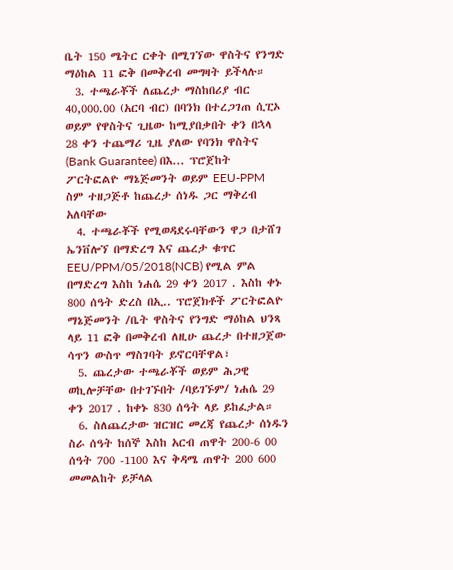ቤት 150 ሜትር ርቀት በሚገኘው ዋስትና የንግድ ማዕከል 11 ፎቅ በመቅረብ መግዛት ይችላሉ።
  3. ተጫራቾች ለጨረታ ማስከበሪያ ብር 40,000.00 (አርባ ብር) በባንክ በተረጋገጠ ሲፒኦ ወይም የዋስትና ጊዜው ከሚያበቃበት ቀን በኋላ 28 ቀን ተጨማሪ ጊዜ ያለው የባንክ ዋስትና (Bank Guarantee) በእ... ፕሮጀከት ፖርትፎልዮ ማኔጅመንት ወይም EEU-PPM ስም ተዘጋጅቶ ከጨረታ ሰነዱ ጋር ማቅረብ አለባቸው
  4. ተጫራቾች የሚወዳደሩባቸውን ዋጋ በታሸገ ኤንቨሎኘ በማድረግ እና ጨረታ ቁጥር EEU/PPM/05/2018(NCB) የሚል ምል በማድረግ እስከ ነሐሴ 29 ቀን 2017 . እስከ ቀኑ 800 ሰዓት ድረስ በኢ.. ፕሮጀክቶች ፖርትፎልዮ ማኔጅመንት /ቤት ዋስትና የንግድ ማዕከል ህንጻ ላይ 11 ፎቅ በመቅረብ ለዚሁ ጨረታ በተዘጋጀው ሳጥን ውስጥ ማስገባት ይኖርባቸዋል፣
  5. ጨረታው ተጫራቾች ወይም ሕጋዊ ወኪሎቻቸው በተገኙበት /ባይገኙም/ ነሐሴ 29 ቀን 2017 . ከቀኑ 830 ሰዓት ላይ ይከፈታል።
  6. ስለጨረታው ዝርዝር መረጃ የጨረታ ሰነዱን ስራ ሰዓት ከሰኞ እስከ አርብ ጠዋት 200-6 00 ሰዓት 700 -1100 እና ቅዳሜ ጠዋት 200 600 መመልከት ይቻላል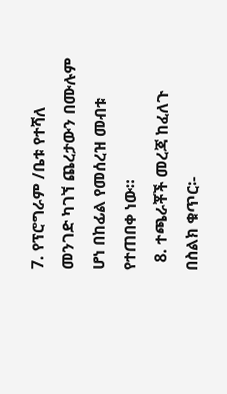7. የፕሮግራም /ቤቱ የተሻለ መንገድ ካገኘ ጨረታውን በሙሉም ሆነ በከፊል የመሰረዝ መብቱ የተጠበቀ ነው።
  8. ተጫራቾች መረጃ ከፈለጉ በስልክ ቁጥር፡-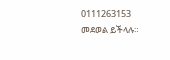0111263153 መደወል ይችላሉ።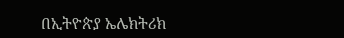በኢትዮጵያ ኤሌክትሪክ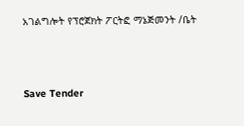አገልግሎት የፕሮጀክት ፖርትፎ ማኔጅመንት /ቤት



Save Tender